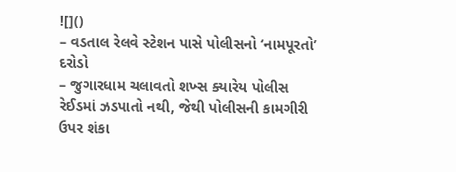![]()
– વડતાલ રેલવે સ્ટેશન પાસે પોલીસનો ‘નામપૂરતો’ દરોડો
– જુગારધામ ચલાવતો શખ્સ ક્યારેય પોલીસ રેઈડમાં ઝડપાતો નથી, જેથી પોલીસની કામગીરી ઉપર શંકા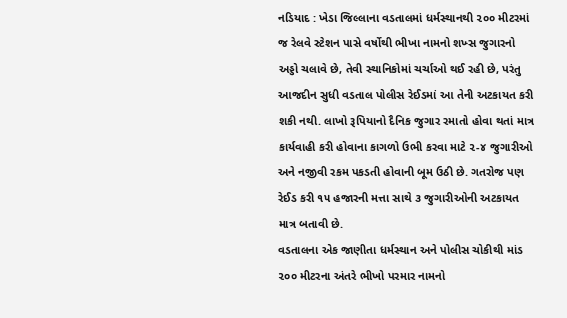નડિયાદ : ખેડા જિલ્લાના વડતાલમાં ધર્મસ્થાનથી ૨૦૦ મીટરમાં જ રેલવે સ્ટેશન પાસે વર્ષોથી ભીખા નામનો શખ્સ જુગારનો અડ્ડો ચલાવે છે, તેવી સ્થાનિકોમાં ચર્ચાઓ થઈ રહી છે, પરંતુ આજદીન સુધી વડતાલ પોલીસ રેઈડમાં આ તેની અટકાયત કરી શકી નથી. લાખો રૂપિયાનો દૈનિક જુગાર રમાતો હોવા થતાં માત્ર કાર્યવાહી કરી હોવાના કાગળો ઉભી કરવા માટે ૨-૪ જુગારીઓ અને નજીવી રકમ પકડતી હોવાની બૂમ ઉઠી છે. ગતરોજ પણ રેઈડ કરી ૧૫ હજારની મત્તા સાથે ૩ જુગારીઓની અટકાયત માત્ર બતાવી છે.
વડતાલના એક જાણીતા ધર્મસ્થાન અને પોલીસ ચોકીથી માંડ ૨૦૦ મીટરના અંતરે ભીખો પરમાર નામનો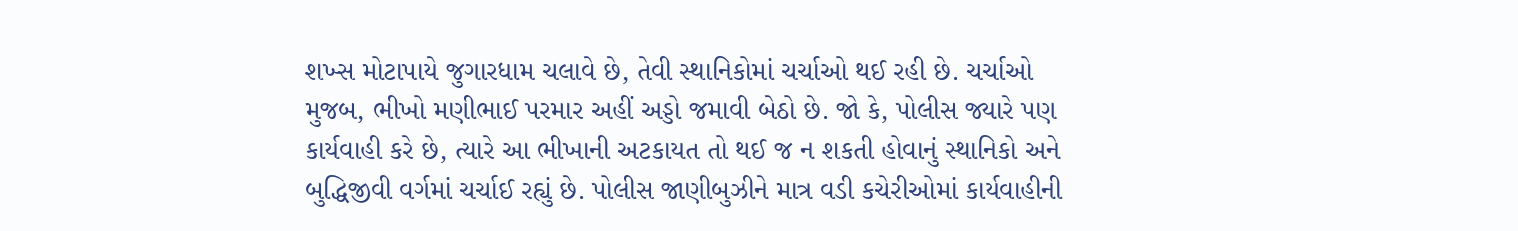શખ્સ મોટાપાયે જુગારધામ ચલાવે છે, તેવી સ્થાનિકોમાં ચર્ચાઓ થઈ રહી છે. ચર્ચાઓ મુજબ, ભીખો મણીભાઈ પરમાર અહીં અડ્ડો જમાવી બેઠો છે. જો કે, પોલીસ જ્યારે પણ કાર્યવાહી કરે છે, ત્યારે આ ભીખાની અટકાયત તો થઈ જ ન શકતી હોવાનું સ્થાનિકો અને બુદ્ધિજીવી વર્ગમાં ચર્ચાઈ રહ્યું છે. પોલીસ જાણીબુઝીને માત્ર વડી કચેરીઓમાં કાર્યવાહીની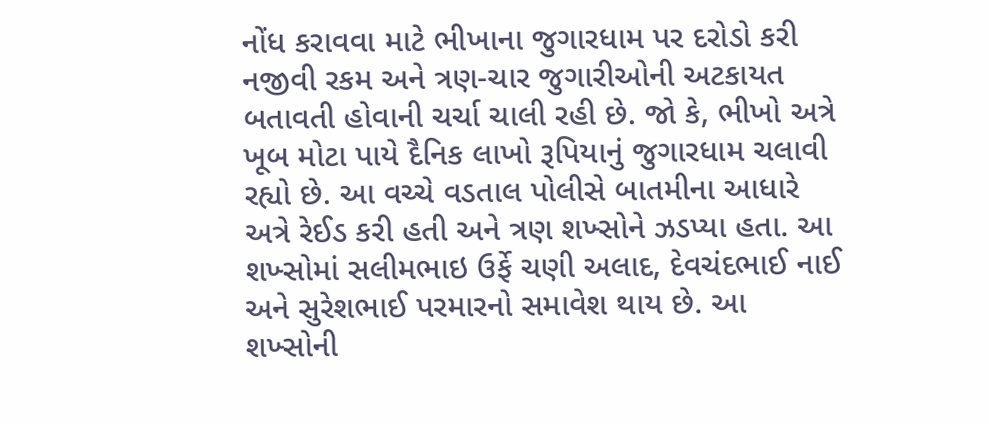નોંધ કરાવવા માટે ભીખાના જુગારધામ પર દરોડો કરી નજીવી રકમ અને ત્રણ-ચાર જુગારીઓની અટકાયત બતાવતી હોવાની ચર્ચા ચાલી રહી છે. જો કે, ભીખો અત્રે ખૂબ મોટા પાયે દૈનિક લાખો રૂપિયાનું જુગારધામ ચલાવી રહ્યો છે. આ વચ્ચે વડતાલ પોલીસે બાતમીના આધારે અત્રે રેઈડ કરી હતી અને ત્રણ શખ્સોને ઝડપ્યા હતા. આ શખ્સોમાં સલીમભાઇ ઉર્ફે ચણી અલાદ, દેવચંદભાઈ નાઈ અને સુરેશભાઈ પરમારનો સમાવેશ થાય છે. આ શખ્સોની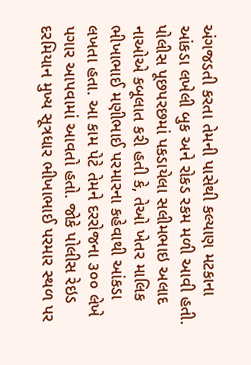અંગજડતી કરતા તેમની પાસેથી કલ્યાણ મટકાના આંકડા લખેલી બુક અને રોકડ રકમ મળી આવી હતી. પોલીસ પૂછપરછમાં પકડાયેલા સલીમભાઇ અલાદ નાઓએ કબૂલાત કરી હતી કે, તેઓ ખેતર માલિક ભીખાભાઈ મણીભાઈ પરમારના કહેવાથી આંકડા લખતા હતા. આ કામ પેટે તેમને દરરોજના ૩૦૦ લેખે પગાર આપવામાં આવતો હતો. જોકે પોલીસ રેઇડ દરમિયાન મુખ્ય સૂત્રધાર ભીખાભાઈ પરમાર સ્થળ પર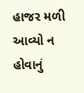હાજર મળી આવ્યો ન હોવાનું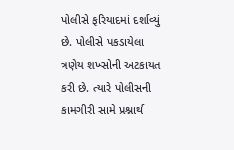પોલીસે ફરિયાદમાં દર્શાવ્યું છે. પોલીસે પકડાયેલા ત્રણેય શખ્સોની અટકાયત કરી છે. ત્યારે પોલીસની કામગીરી સામે પ્રશ્નાર્થ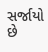સર્જાયો છે